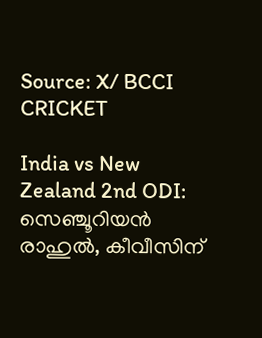Source: X/ BCCI
CRICKET

India vs New Zealand 2nd ODI: സെഞ്ചൂറിയൻ രാഹുൽ, കീവീസിന്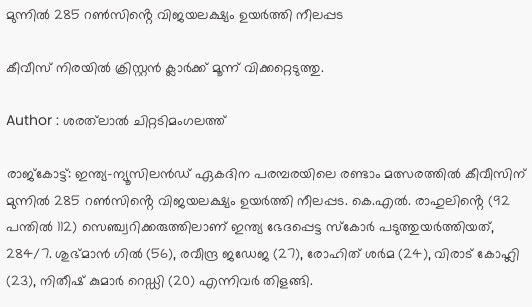മുന്നിൽ 285 റൺസിൻ്റെ വിജയലക്ഷ്യം ഉയർത്തി നീലപ്പട

കീവീസ് നിരയിൽ ക്രിസ്റ്റൻ ക്ലാർക്ക് മൂന്ന് വിക്കറ്റെടുത്തു.

Author : ശരത്‌ലാൽ ചിറ്റടിമംഗലത്ത്

രാജ്കോട്ട്: ഇന്ത്യ-ന്യൂസിലൻഡ് ഏകദിന പരമ്പരയിലെ രണ്ടാം മത്സരത്തിൽ കീവീസിന് മുന്നിൽ 285 റൺസിൻ്റെ വിജയലക്ഷ്യം ഉയർത്തി നീലപ്പട. കെ.എൽ. രാഹുലിൻ്റെ (92 പന്തിൽ 112) സെഞ്ച്വറിക്കരുത്തിലാണ് ഇന്ത്യ ഭേദപ്പെട്ട സ്കോർ പടുത്തുയർത്തിയത്, 284/7. ശുഭ്മാൻ ഗിൽ (56), രവീന്ദ്ര ജഡേജ (27), രോഹിത് ശർമ (24), വിരാട് കോഹ്ലി (23), നിതീഷ് കുമാർ റെഡ്ഡി (20) എന്നിവർ തിളങ്ങി.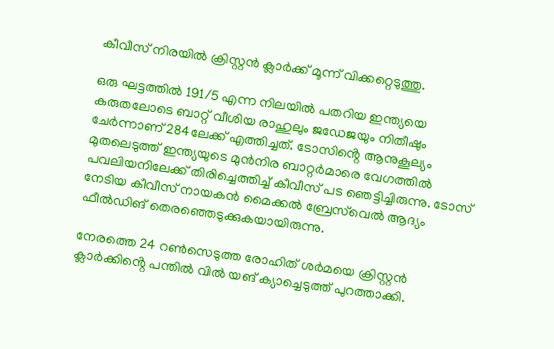കീവീസ് നിരയിൽ ക്രിസ്റ്റൻ ക്ലാർക്ക് മൂന്ന് വിക്കറ്റെടുത്തു.

ഒരു ഘട്ടത്തിൽ 191/5 എന്ന നിലയിൽ പതറിയ ഇന്ത്യയെ കരുതലോടെ ബാറ്റ് വീശിയ രാഹുലും ജഡേജയും നിതീഷും ചേർന്നാണ് 284ലേക്ക് എത്തിച്ചത്. ടോസിൻ്റെ ആനുകൂല്യം മുതലെടുത്ത് ഇന്ത്യയുടെ മുൻനിര ബാറ്റർമാരെ വേഗത്തിൽ പവലിയനിലേക്ക് തിരിച്ചെത്തിച്ച് കീവീസ് പട ഞെട്ടിച്ചിരുന്നു. ടോസ് നേടിയ കീവീസ് നായകൻ മൈക്കൽ ബ്രേസ്‌വെൽ ആദ്യം ഫീൽഡിങ് തെരഞ്ഞെടുക്കുകയായിരുന്നു.

നേരത്തെ 24 റൺസെടുത്ത രോഹിത് ശർമയെ ക്രിസ്റ്റൻ ക്ലാർക്കിൻ്റെ പന്തിൽ വിൽ യങ് ക്യാച്ചെടുത്ത് പുറത്താക്കി.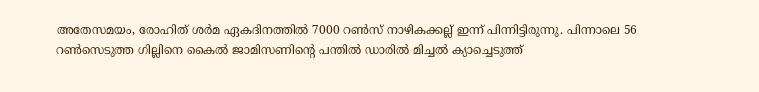അതേസമയം, രോഹിത് ശർമ ഏകദിനത്തിൽ 7000 റൺസ് നാഴികക്കല്ല് ഇന്ന് പിന്നിട്ടിരുന്നു. പിന്നാലെ 56 റൺസെടുത്ത ഗില്ലിനെ കൈൽ ജാമിസണിൻ്റെ പന്തിൽ ഡാരിൽ മിച്ചൽ ക്യാച്ചെടുത്ത്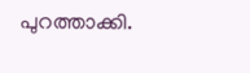പുറത്താക്കി.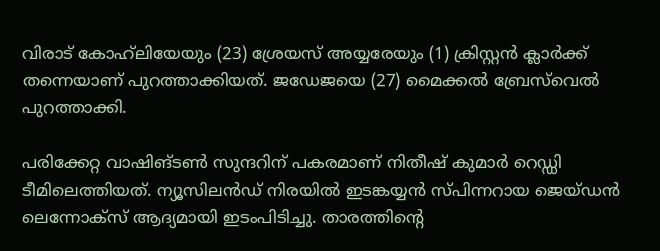വിരാട് കോഹ്‌ലിയേയും (23) ശ്രേയസ് അയ്യരേയും (1) ക്രിസ്റ്റൻ ക്ലാർക്ക് തന്നെയാണ് പുറത്താക്കിയത്. ജഡേജയെ (27) മൈക്കൽ ബ്രേസ്‌വെൽ പുറത്താക്കി.

പരിക്കേറ്റ വാഷിങ്ടൺ സുന്ദറിന് പകരമാണ് നിതീഷ് കുമാർ റെഡ്ഡി ടീമിലെത്തിയത്. ന്യൂസിലൻഡ് നിരയിൽ ഇടങ്കയ്യൻ സ്പിന്നറായ ജെയ്ഡൻ ലെന്നോക്സ് ആദ്യമായി ഇടംപിടിച്ചു. താരത്തിൻ്റെ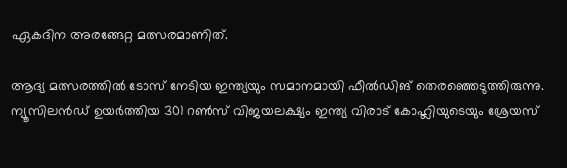ഏകദിന അരങ്ങേറ്റ മത്സരമാണിത്.

ആദ്യ മത്സരത്തിൽ ടോസ് നേടിയ ഇന്ത്യയും സമാനമായി ഫീൽഡിങ് തെരഞ്ഞെടുത്തിരുന്നു. ന്യൂസിലൻഡ് ഉയർത്തിയ 301 റൺസ് വിജയലക്ഷ്യം ഇന്ത്യ വിരാട് കോഹ്ലിയുടെയും ശ്രേയസ്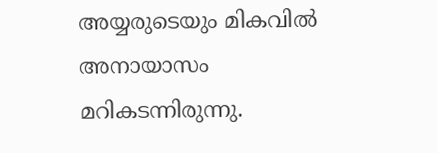അയ്യരുടെയും മികവിൽ അനായാസം മറികടന്നിരുന്നു.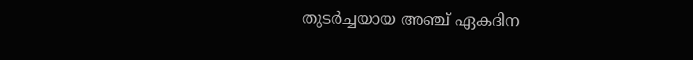തുടർച്ചയായ അഞ്ച് ഏകദിന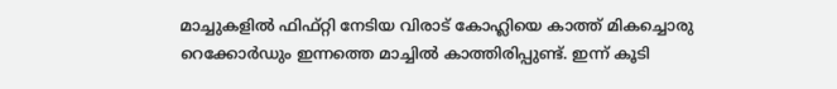മാച്ചുകളിൽ ഫിഫ്റ്റി നേടിയ വിരാട് കോഹ്ലിയെ കാത്ത് മികച്ചൊരു റെക്കോർഡും ഇന്നത്തെ മാച്ചിൽ കാത്തിരിപ്പുണ്ട്. ഇന്ന് കൂടി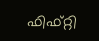ഫിഫ്റ്റി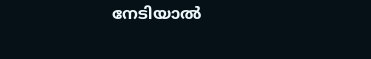നേടിയാൽ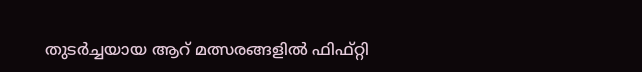തുടർച്ചയായ ആറ് മത്സരങ്ങളിൽ ഫിഫ്റ്റി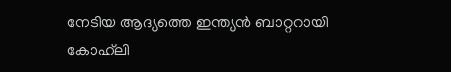നേടിയ ആദ്യത്തെ ഇന്ത്യൻ ബാറ്ററായി കോഹ്‌ലി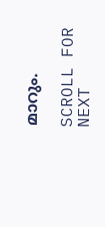മാറും.

SCROLL FOR NEXT